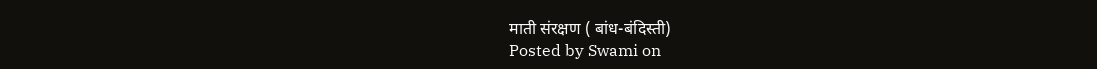माती संरक्षण ( बांध-बंदिस्ती)
Posted by Swami on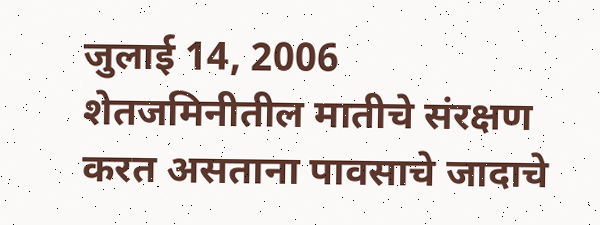जुलाई 14, 2006
शेतजमिनीतील मातीचे संरक्षण करत असताना पावसाचे जादाचे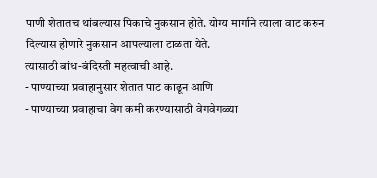पाणी शेतातच थांबल्यास पिकाचे नुकसान होते. योग्य मार्गाने त्याला वाट करुन दिल्यास होणारे नुकसान आपल्याला टाळता येते.
त्यासाठी बांध-बंदिस्ती महत्वाची आहे.
- पाण्याच्या प्रवाहानुसार शेतात पाट काढून आणि
- पाण्याच्या प्रवाहाचा वेग कमी करण्यासाठी वेगवेगळ्या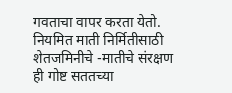गवताचा वापर करता येतो.
नियमित माती निर्मितीसाठी शेतजमिनीचे -मातीचे संरक्षण ही गोष्ट सततच्या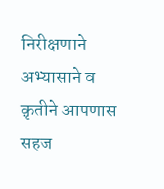निरीक्षणाने अभ्यासाने व क़ृतीने आपणास सहज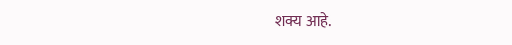शक्य आहे.